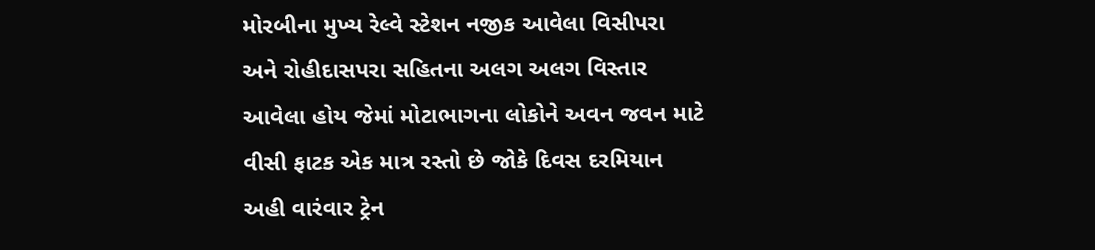મોરબીના મુખ્ય રેલ્વે સ્ટેશન નજીક આવેલા વિસીપરા અને રોહીદાસપરા સહિતના અલગ અલગ વિસ્તાર આવેલા હોય જેમાં મોટાભાગના લોકોને અવન જવન માટે વીસી ફાટક એક માત્ર રસ્તો છે જોકે દિવસ દરમિયાન અહી વારંવાર ટ્રેન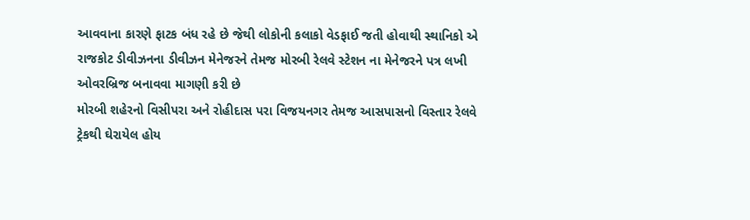આવવાના કારણે ફાટક બંધ રહે છે જેથી લોકોની કલાકો વેડફાઈ જતી હોવાથી સ્થાનિકો એ રાજકોટ ડીવીઝનના ડીવીઝન મેનેજરને તેમજ મોરબી રેલવે સ્ટેશન ના મેનેજરને પત્ર લખી ઓવરબ્રિજ બનાવવા માગણી કરી છે
મોરબી શહેરનો વિસીપરા અને રોહીદાસ પરા વિજયનગર તેમજ આસપાસનો વિસ્તાર રેલવે ટ્રેકથી ઘેરાયેલ હોય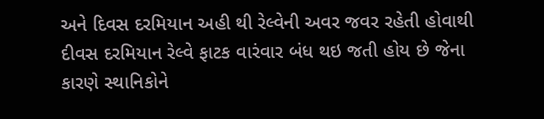અને દિવસ દરમિયાન અહી થી રેલ્વેની અવર જવર રહેતી હોવાથી દીવસ દરમિયાન રેલ્વે ફાટક વારંવાર બંધ થઇ જતી હોય છે જેના કારણે સ્થાનિકોને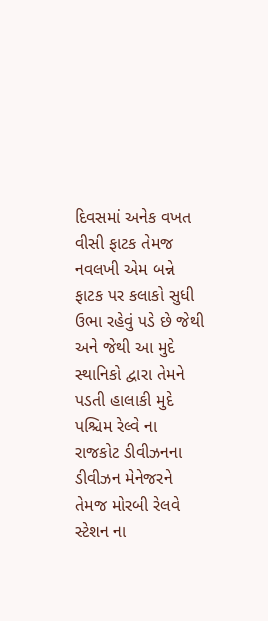દિવસમાં અનેક વખત વીસી ફાટક તેમજ નવલખી એમ બન્ને ફાટક પર કલાકો સુધી ઉભા રહેવું પડે છે જેથી અને જેથી આ મુદે સ્થાનિકો દ્વારા તેમને પડતી હાલાકી મુદે પશ્ચિમ રેલ્વે ના રાજકોટ ડીવીઝનના ડીવીઝન મેનેજરને તેમજ મોરબી રેલવે સ્ટેશન ના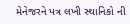મેનેજરને પત્ર લખી સ્થાનિકો ની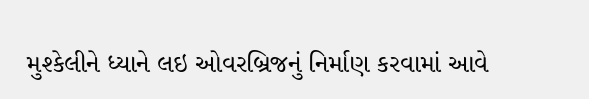મુશ્કેલીને ધ્યાને લઇ ઓવરબ્રિજનું નિર્માણ કરવામાં આવે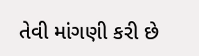તેવી માંગણી કરી છે